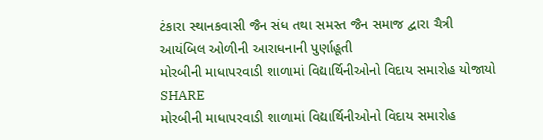ટંકારા સ્થાનકવાસી જૈન સંધ તથા સમસ્ત જૈન સમાજ દ્વારા ચૈત્રી આયંબિલ ઓળીની આરાધનાની પુર્ણાહૂતી
મોરબીની માધાપરવાડી શાળામાં વિદ્યાર્થિનીઓનો વિદાય સમારોહ યોજાયો
SHARE
મોરબીની માધાપરવાડી શાળામાં વિદ્યાર્થિનીઓનો વિદાય સમારોહ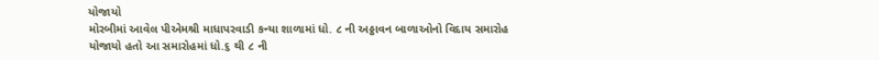યોજાયો
મોરબીમાં આવેલ પીએમશ્રી માધાપરવાડી કન્યા શાળામાં ધો. ૮ ની અઠ્ઠાવન બાળાઓનો વિદાય સમારોહ યોજાયો હતો આ સમારોહમાં ધો.૬ થી ૮ ની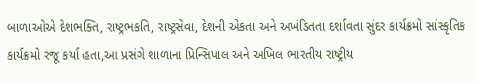બાળાઓએ દેશભક્તિ, રાષ્ટ્રભકતિ, રાષ્ટ્રસેવા, દેશની એકતા અને અખંડિતતા દર્શાવતા સુંદર કાર્યક્રમો સાંસ્કૃતિક કાર્યક્રમો રજૂ કર્યા હતા,આ પ્રસંગે શાળાના પ્રિન્સિપાલ અને અખિલ ભારતીય રાષ્ટ્રીય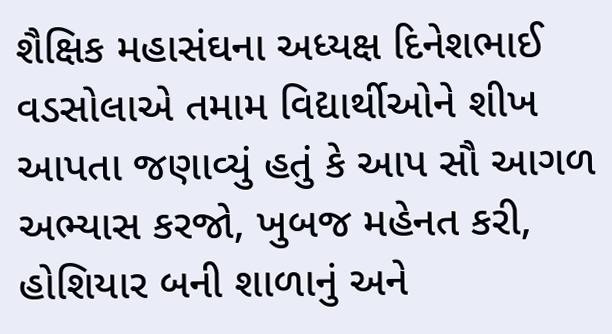શૈક્ષિક મહાસંઘના અધ્યક્ષ દિનેશભાઈ વડસોલાએ તમામ વિદ્યાર્થીઓને શીખ આપતા જણાવ્યું હતું કે આપ સૌ આગળ અભ્યાસ કરજો, ખુબજ મહેનત કરી, હોશિયાર બની શાળાનું અને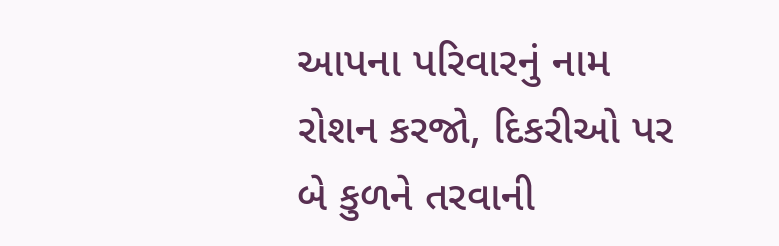આપના પરિવારનું નામ રોશન કરજો, દિકરીઓ પર બે કુળને તરવાની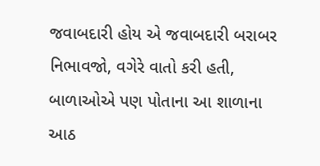જવાબદારી હોય એ જવાબદારી બરાબર નિભાવજો, વગેરે વાતો કરી હતી, બાળાઓએ પણ પોતાના આ શાળાના આઠ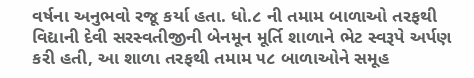વર્ષના અનુભવો રજૂ કર્યા હતા. ધો.૮ ની તમામ બાળાઓ તરફથી વિદ્યાની દેવી સરસ્વતીજીની બેનમૂન મૂર્તિ શાળાને ભેટ સ્વરૂપે અર્પણ કરી હતી, આ શાળા તરફથી તમામ ૫૮ બાળાઓને સમૂહ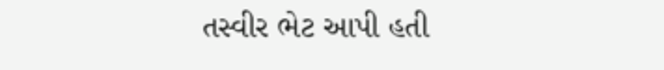તસ્વીર ભેટ આપી હતી